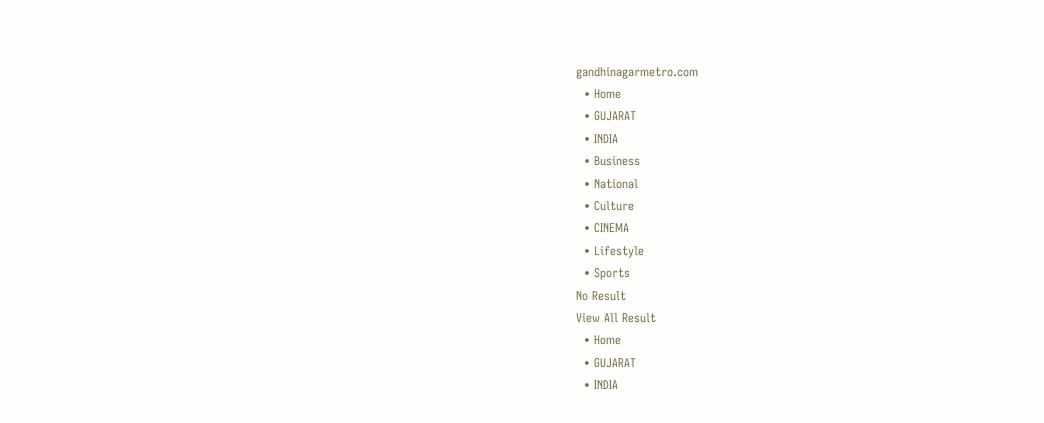gandhinagarmetro.com
  • Home
  • GUJARAT
  • INDIA
  • Business
  • National
  • Culture
  • CINEMA
  • Lifestyle
  • Sports
No Result
View All Result
  • Home
  • GUJARAT
  • INDIA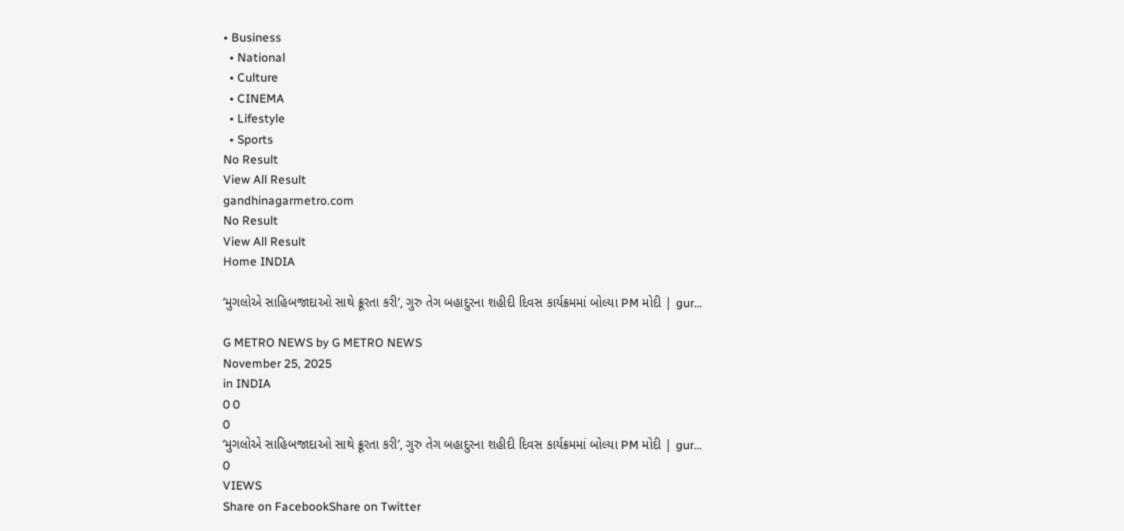• Business
  • National
  • Culture
  • CINEMA
  • Lifestyle
  • Sports
No Result
View All Result
gandhinagarmetro.com
No Result
View All Result
Home INDIA

‘મુગલોએ સાહિબજાદાઓ સાથે ક્રૂરતા કરી’, ગુરુ તેગ બહાદુરના શહીદી દિવસ કાર્યક્રમમાં બોલ્યા PM મોદી | gur…

G METRO NEWS by G METRO NEWS
November 25, 2025
in INDIA
0 0
0
‘મુગલોએ સાહિબજાદાઓ સાથે ક્રૂરતા કરી’, ગુરુ તેગ બહાદુરના શહીદી દિવસ કાર્યક્રમમાં બોલ્યા PM મોદી | gur…
0
VIEWS
Share on FacebookShare on Twitter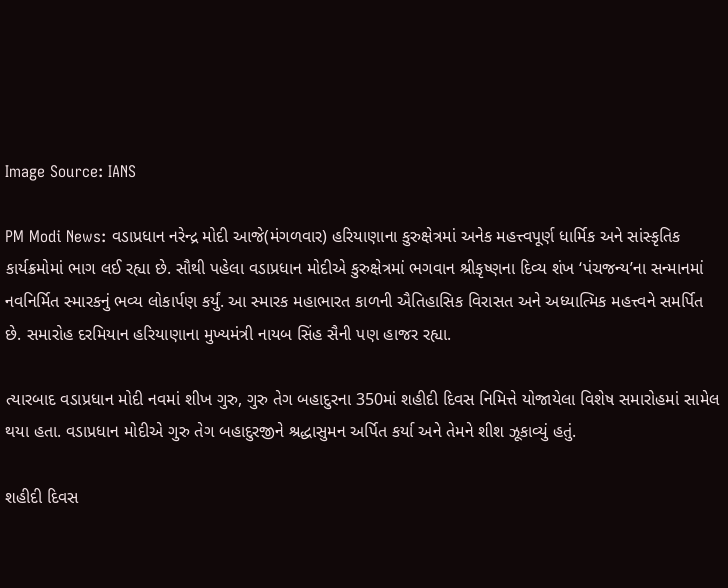Image Source: IANS

PM Modi News: વડાપ્રધાન નરેન્દ્ર મોદી આજે(મંગળવાર) હરિયાણાના કુરુક્ષેત્રમાં અનેક મહત્ત્વપૂર્ણ ધાર્મિક અને સાંસ્કૃતિક કાર્યક્રમોમાં ભાગ લઈ રહ્યા છે. સૌથી પહેલા વડાપ્રધાન મોદીએ કુરુક્ષેત્રમાં ભગવાન શ્રીકૃષ્ણના દિવ્ય શંખ ‘પંચજન્ય’ના સન્માનમાં નવનિર્મિત સ્મારકનું ભવ્ય લોકાર્પણ કર્યું. આ સ્મારક મહાભારત કાળની ઐતિહાસિક વિરાસત અને અધ્યાત્મિક મહત્ત્વને સમર્પિત છે. સમારોહ દરમિયાન હરિયાણાના મુખ્યમંત્રી નાયબ સિંહ સૈની પણ હાજર રહ્યા.

ત્યારબાદ વડાપ્રધાન મોદી નવમાં શીખ ગુરુ, ગુરુ તેગ બહાદુરના 350માં શહીદી દિવસ નિમિત્તે યોજાયેલા વિશેષ સમારોહમાં સામેલ થયા હતા. વડાપ્રધાન મોદીએ ગુરુ તેગ બહાદુરજીને શ્રદ્ધાસુમન અર્પિત કર્યા અને તેમને શીશ ઝૂકાવ્યું હતું.

શહીદી દિવસ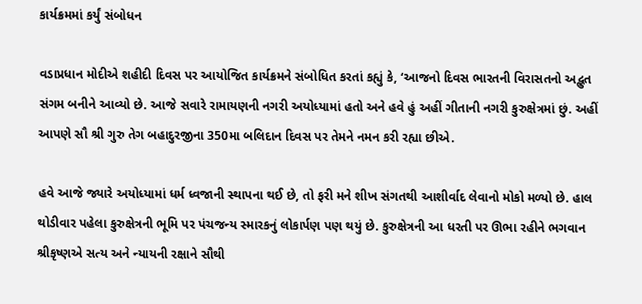કાર્યક્રમમાં કર્યું સંબોધન

વડાપ્રધાન મોદીએ શહીદી દિવસ પર આયોજિત કાર્યક્રમને સંબોધિત કરતાં કહ્યું કે, ‘આજનો દિવસ ભારતની વિરાસતનો અદ્ભુત સંગમ બનીને આવ્યો છે. આજે સવારે રામાયણની નગરી અયોધ્યામાં હતો અને હવે હું અહીં ગીતાની નગરી કુરુક્ષેત્રમાં છું. અહીં આપણે સૌ શ્રી ગુરુ તેગ બહાદુરજીના 350મા બલિદાન દિવસ પર તેમને નમન કરી રહ્યા છીએ.

હવે આજે જ્યારે અયોધ્યામાં ધર્મ ધ્વજાની સ્થાપના થઈ છે, તો ફરી મને શીખ સંગતથી આશીર્વાદ લેવાનો મોકો મળ્યો છે. હાલ થોડીવાર પહેલા કુરુક્ષેત્રની ભૂમિ પર પંચજન્ય સ્મારકનું લોકાર્પણ પણ થયું છે. કુરુક્ષેત્રની આ ધરતી પર ઊભા રહીને ભગવાન શ્રીકૃષ્ણએ સત્ય અને ન્યાયની રક્ષાને સૌથી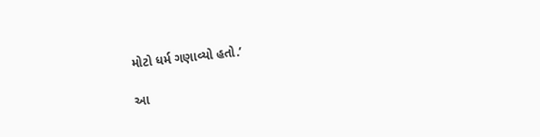મોટો ધર્મ ગણાવ્યો હતો.’

આ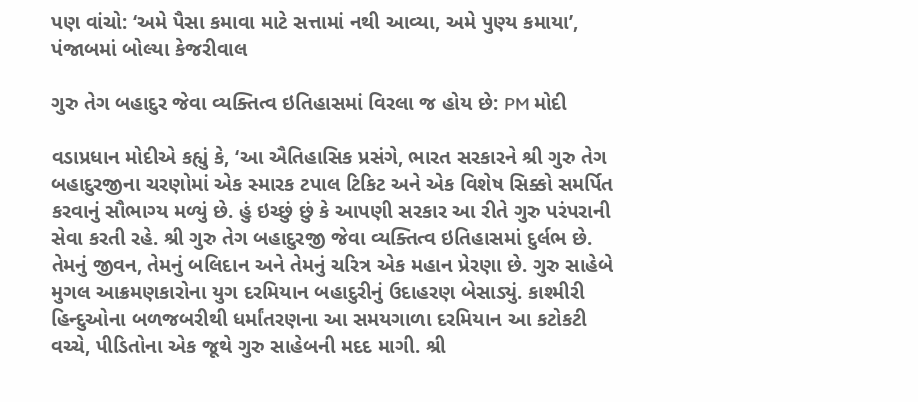પણ વાંચો: ‘અમે પૈસા કમાવા માટે સત્તામાં નથી આવ્યા, અમે પુણ્ય કમાયા’, પંજાબમાં બોલ્યા કેજરીવાલ

ગુરુ તેગ બહાદુર જેવા વ્યક્તિત્વ ઇતિહાસમાં વિરલા જ હોય છે: PM મોદી

વડાપ્રધાન મોદીએ કહ્યું કે, ‘આ ઐતિહાસિક પ્રસંગે, ભારત સરકારને શ્રી ગુરુ તેગ બહાદુરજીના ચરણોમાં એક સ્મારક ટપાલ ટિકિટ અને એક વિશેષ સિક્કો સમર્પિત કરવાનું સૌભાગ્ય મળ્યું છે. હું ઇચ્છું છું કે આપણી સરકાર આ રીતે ગુરુ પરંપરાની સેવા કરતી રહે. શ્રી ગુરુ તેગ બહાદુરજી જેવા વ્યક્તિત્વ ઇતિહાસમાં દુર્લભ છે. તેમનું જીવન, તેમનું બલિદાન અને તેમનું ચરિત્ર એક મહાન પ્રેરણા છે. ગુરુ સાહેબે મુગલ આક્રમણકારોના યુગ દરમિયાન બહાદુરીનું ઉદાહરણ બેસાડ્યું. કાશ્મીરી હિન્દુઓના બળજબરીથી ધર્માંતરણના આ સમયગાળા દરમિયાન આ કટોકટી વચ્ચે, પીડિતોના એક જૂથે ગુરુ સાહેબની મદદ માગી. શ્રી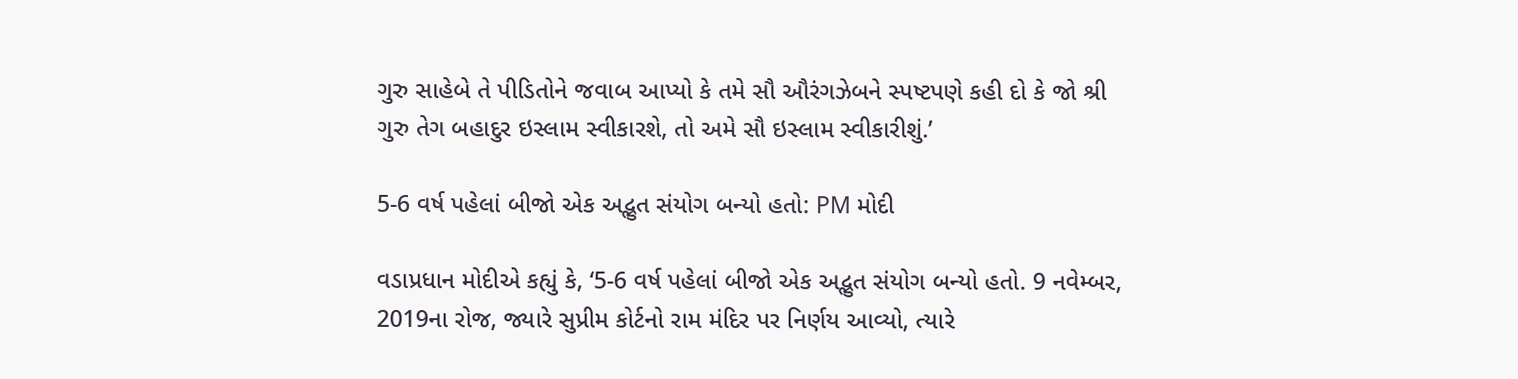ગુરુ સાહેબે તે પીડિતોને જવાબ આપ્યો કે તમે સૌ ઔરંગઝેબને સ્પષ્ટપણે કહી દો કે જો શ્રી ગુરુ તેગ બહાદુર ઇસ્લામ સ્વીકારશે, તો અમે સૌ ઇસ્લામ સ્વીકારીશું.’

5-6 વર્ષ પહેલાં બીજો એક અદ્ભુત સંયોગ બન્યો હતો: PM મોદી

વડાપ્રધાન મોદીએ કહ્યું કે, ‘5-6 વર્ષ પહેલાં બીજો એક અદ્ભુત સંયોગ બન્યો હતો. 9 નવેમ્બર, 2019ના રોજ, જ્યારે સુપ્રીમ કોર્ટનો રામ મંદિર પર નિર્ણય આવ્યો, ત્યારે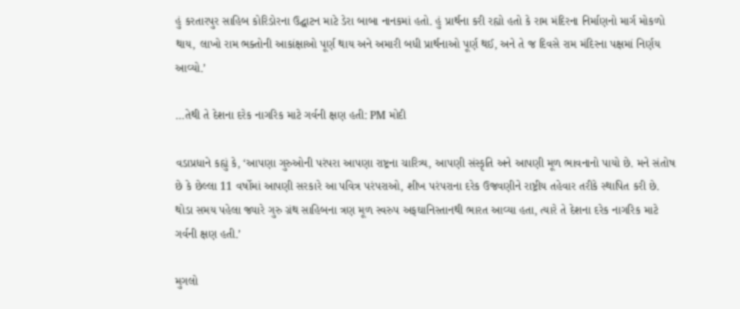હું કરતારપુર સાહિબ કોરિડોરના ઉદ્ઘાટન માટે ડેરા બાબા નાનકમાં હતો. હું પ્રાર્થના કરી રહ્યો હતો કે રામ મંદિરના નિર્માણનો માર્ગ મોકળો થાય, લાખો રામ ભક્તોની આકાંક્ષાઓ પૂર્ણ થાય અને અમારી બધી પ્રાર્થનાઓ પૂર્ણ થઈ, અને તે જ દિવસે રામ મંદિરના પક્ષમાં નિર્ણય આવ્યો.’

…તેથી તે દેશના દરેક નાગરિક માટે ગર્વની ક્ષણ હતી: PM મોદી

વડાપ્રધાને કહ્યું કે, ‘આપણા ગુરુઓની પરંપરા આપણા રાષ્ટ્રના ચારિત્ર્ય, આપણી સંસ્કૃતિ અને આપણી મૂળ ભાવનાનો પાયો છે. મને સંતોષ છે કે છેલ્લા 11 વર્ષોમાં આપણી સરકારે આ પવિત્ર પરંપરાઓ, શીખ પરંપરાના દરેક ઉજવણીને રાષ્ટ્રીય તહેવાર તરીકે સ્થાપિત કરી છે. થોડા સમય પહેલા જ્યારે ગુરુ ગ્રંથ સાહિબના ત્રણ મૂળ સ્વરુપ અફઘાનિસ્તાનથી ભારત આવ્યા હતા, ત્યારે તે દેશના દરેક નાગરિક માટે ગર્વની ક્ષણ હતી.’

મુગલો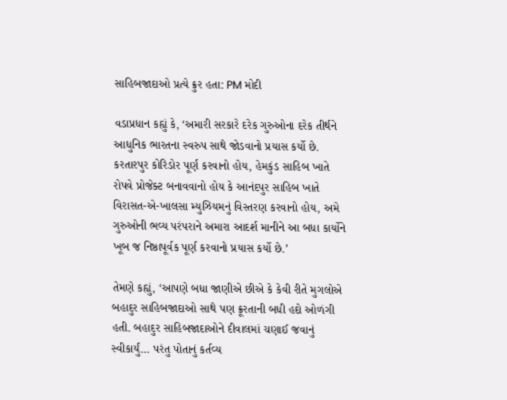સાહિબજાદાઓ પ્રત્યે ક્રુર હતા: PM મોદી

વડાપ્રધાન કહ્યું કે, ‘અમારી સરકારે દરેક ગુરુઓના દરેક તીર્થને આધુનિક ભારતના સ્વરુપ સાથે જોડવાનો પ્રયાસ કર્યો છે. કરતારપુર કોરિડોર પૂર્ણ કરવાનો હોય, હેમકુંડ સાહિબ ખાતે રોપવે પ્રોજેક્ટ બનાવવાનો હોય કે આનંદપુર સાહિબ ખાતે વિરાસત-એ-ખાલસા મ્યુઝિયમનું વિસ્તરણ કરવાનો હોય, અમે ગુરુઓની ભવ્ય પરંપરાને અમારા આદર્શ માનીને આ બધા કાર્યોને ખૂબ જ નિષ્ઠાપૂર્વક પૂર્ણ કરવાનો પ્રયાસ કર્યો છે.’

તેમણે કહ્યું, ‘આપણે બધા જાણીએ છીએ કે કેવી રીતે મુગલોએ બહાદુર સાહિબજાદાઓ સાથે પણ ક્રૂરતાની બધી હદો ઓળંગી હતી. બહાદુર સાહિબજાદાઓને દીવાલમાં ચણાઈ જવાનું સ્વીકાર્યું… પરંતુ પોતાનું કર્તવ્ય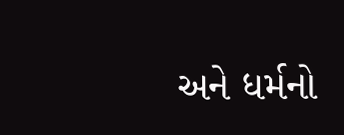અને ધર્મનો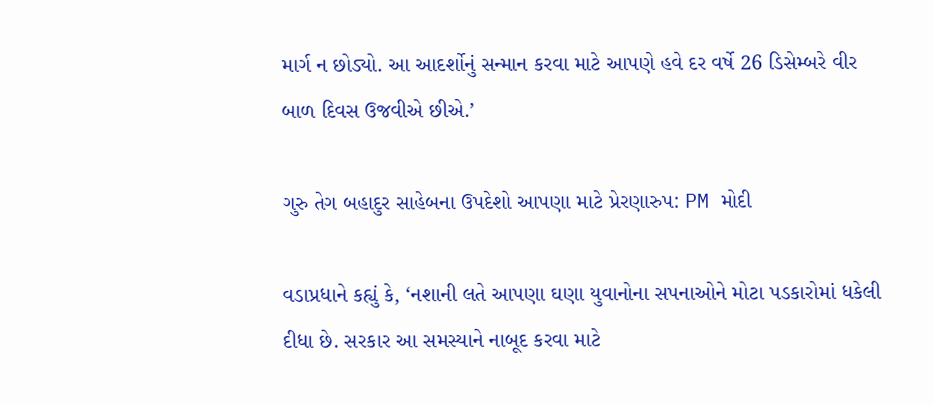માર્ગ ન છોડ્યો. આ આદર્શોનું સન્માન કરવા માટે આપણે હવે દર વર્ષે 26 ડિસેમ્બરે વીર બાળ દિવસ ઉજવીએ છીએ.’

ગુરુ તેગ બહાદુર સાહેબના ઉપદેશો આપણા માટે પ્રેરણારુપ: PM મોદી

વડાપ્રધાને કહ્યું કે, ‘નશાની લતે આપણા ઘણા યુવાનોના સપનાઓને મોટા પડકારોમાં ધકેલી દીધા છે. સરકાર આ સમસ્યાને નાબૂદ કરવા માટે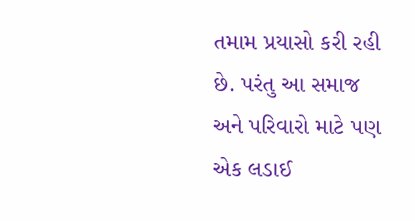તમામ પ્રયાસો કરી રહી છે. પરંતુ આ સમાજ અને પરિવારો માટે પણ એક લડાઈ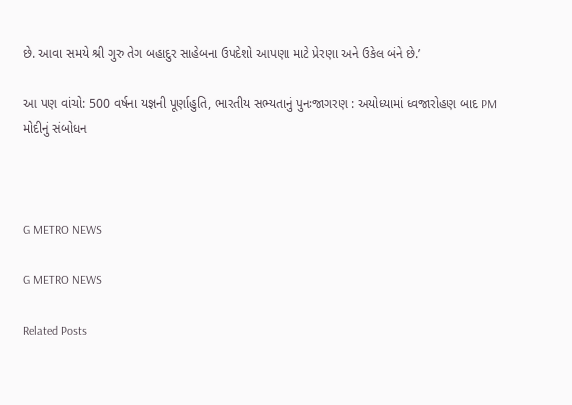છે. આવા સમયે શ્રી ગુરુ તેગ બહાદુર સાહેબના ઉપદેશો આપણા માટે પ્રેરણા અને ઉકેલ બંને છે.’

આ પણ વાંચો: 500 વર્ષના યજ્ઞની પૂર્ણાહુતિ, ભારતીય સભ્યતાનું પુનઃજાગરણ : અયોધ્યામાં ધ્વજારોહણ બાદ PM મોદીનું સંબોધન



G METRO NEWS

G METRO NEWS

Related Posts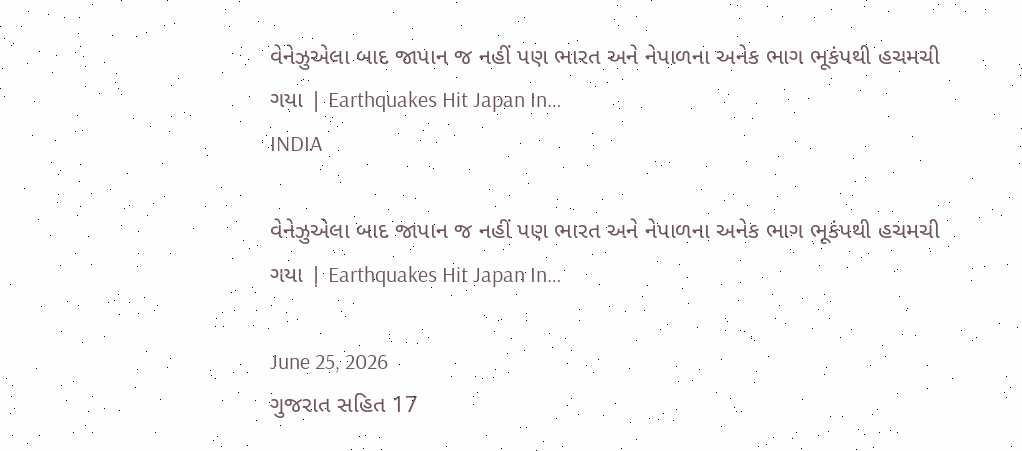વેનેઝુએલા બાદ જાપાન જ નહીં પણ ભારત અને નેપાળના અનેક ભાગ ભૂકંપથી હચમચી ગયા | Earthquakes Hit Japan In…
INDIA

વેનેઝુએલા બાદ જાપાન જ નહીં પણ ભારત અને નેપાળના અનેક ભાગ ભૂકંપથી હચમચી ગયા | Earthquakes Hit Japan In…

June 25, 2026
ગુજરાત સહિત 17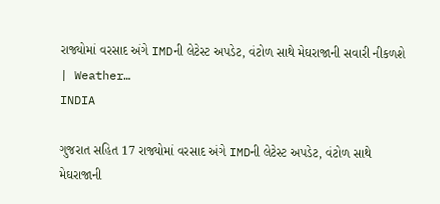રાજ્યોમાં વરસાદ અંગે IMDની લેટેસ્ટ અપડેટ, વંટોળ સાથે મેઘરાજાની સવારી નીકળશે | Weather…
INDIA

ગુજરાત સહિત 17 રાજ્યોમાં વરસાદ અંગે IMDની લેટેસ્ટ અપડેટ, વંટોળ સાથે મેઘરાજાની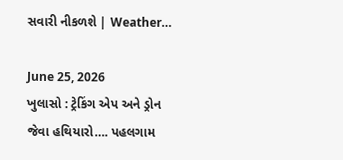સવારી નીકળશે | Weather…

June 25, 2026
ખુલાસો : ટ્રેકિંગ એપ અને ડ્રોન જેવા હથિયારો…. પહલગામ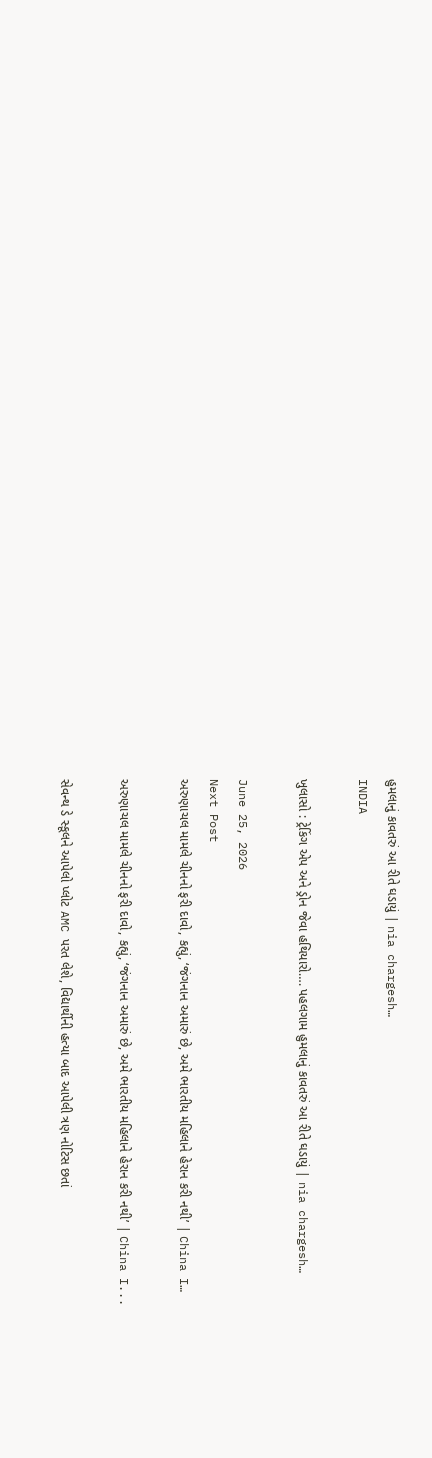હુમલાનું કાવતરું આ રીતે ઘડાયું | nia chargesh…
INDIA

ખુલાસો : ટ્રેકિંગ એપ અને ડ્રોન જેવા હથિયારો…. પહલગામ હુમલાનું કાવતરું આ રીતે ઘડાયું | nia chargesh…

June 25, 2026
Next Post
અરુણાચલ મામલે ચીનનો ફરી દાવો, કહ્યું, ‘જંગનાન અમારું છે, અમે ભારતીય મહિલાને હેરાન કરી નથી’ | China I…

અરુણાચલ મામલે ચીનનો ફરી દાવો, કહ્યું, ‘જંગનાન અમારું છે, અમે ભારતીય મહિલાને હેરાન કરી નથી’ | China I...

સેવન્થ ડે સ્કૂલને આપેલો પ્લોટ AMC પરત લેશે, વિદ્યાર્થીની હત્યા બાદ આપેલી ત્રણ નોટિસ છતાં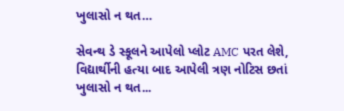ખુલાસો ન થત…

સેવન્થ ડે સ્કૂલને આપેલો પ્લોટ AMC પરત લેશે, વિદ્યાર્થીની હત્યા બાદ આપેલી ત્રણ નોટિસ છતાં ખુલાસો ન થત...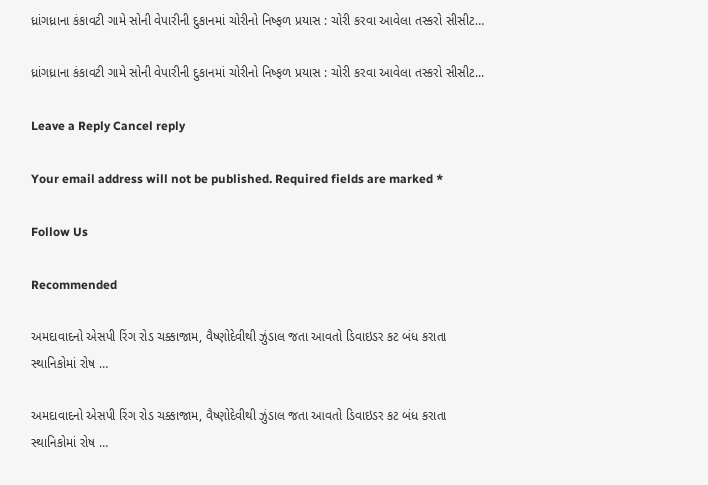ધ્રાંગધ્રાના કંકાવટી ગામે સોની વેપારીની દુકાનમાં ચોરીનો નિષ્ફળ પ્રયાસ : ચોરી કરવા આવેલા તસ્કરો સીસીટ…

ધ્રાંગધ્રાના કંકાવટી ગામે સોની વેપારીની દુકાનમાં ચોરીનો નિષ્ફળ પ્રયાસ : ચોરી કરવા આવેલા તસ્કરો સીસીટ...

Leave a Reply Cancel reply

Your email address will not be published. Required fields are marked *

Follow Us

Recommended

અમદાવાદનો એસપી રિંગ રોડ ચક્કાજામ, વૈષ્ણોદેવીથી ઝુંડાલ જતા આવતો ડિવાઇડર કટ બંધ કરાતા સ્થાનિકોમાં રોષ …

અમદાવાદનો એસપી રિંગ રોડ ચક્કાજામ, વૈષ્ણોદેવીથી ઝુંડાલ જતા આવતો ડિવાઇડર કટ બંધ કરાતા સ્થાનિકોમાં રોષ …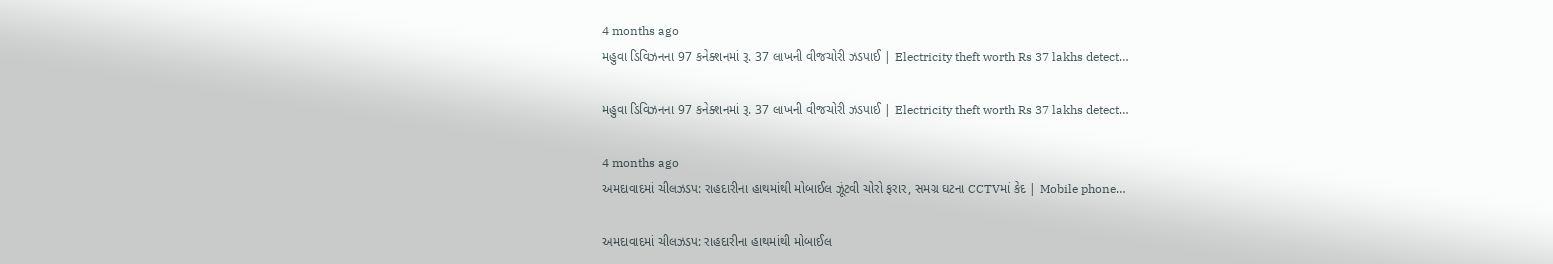4 months ago
મહુવા ડિવિઝનના 97 કનેક્શનમાં રૂ. 37 લાખની વીજચોરી ઝડપાઈ | Electricity theft worth Rs 37 lakhs detect…

મહુવા ડિવિઝનના 97 કનેક્શનમાં રૂ. 37 લાખની વીજચોરી ઝડપાઈ | Electricity theft worth Rs 37 lakhs detect…

4 months ago
અમદાવાદમાં ચીલઝડપ: રાહદારીના હાથમાંથી મોબાઈલ ઝૂંટવી ચોરો ફરાર, સમગ્ર ઘટના CCTVમાં કેદ | Mobile phone…

અમદાવાદમાં ચીલઝડપ: રાહદારીના હાથમાંથી મોબાઈલ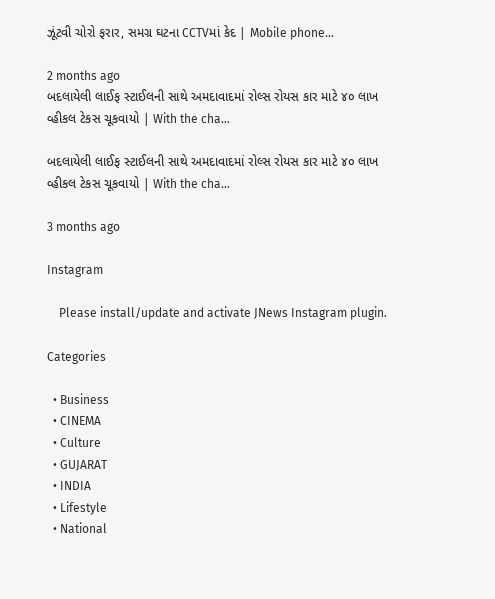ઝૂંટવી ચોરો ફરાર, સમગ્ર ઘટના CCTVમાં કેદ | Mobile phone…

2 months ago
બદલાયેલી લાઈફ સ્ટાઈલની સાથે અમદાવાદમાં રોલ્સ રોયસ કાર માટે ૪૦ લાખ વ્હીકલ ટેકસ ચૂકવાયો | With the cha…

બદલાયેલી લાઈફ સ્ટાઈલની સાથે અમદાવાદમાં રોલ્સ રોયસ કાર માટે ૪૦ લાખ વ્હીકલ ટેકસ ચૂકવાયો | With the cha…

3 months ago

Instagram

    Please install/update and activate JNews Instagram plugin.

Categories

  • Business
  • CINEMA
  • Culture
  • GUJARAT
  • INDIA
  • Lifestyle
  • National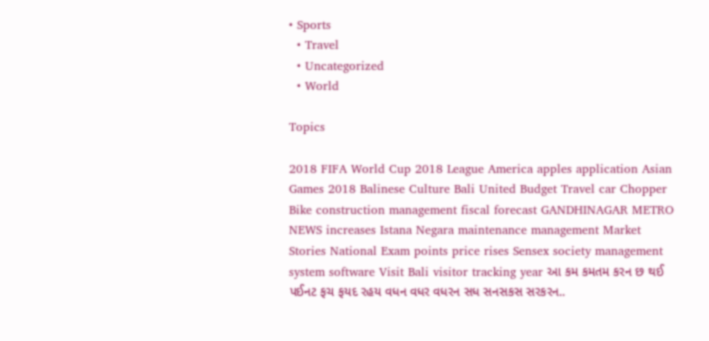• Sports
  • Travel
  • Uncategorized
  • World

Topics

2018 FIFA World Cup 2018 League America apples application Asian Games 2018 Balinese Culture Bali United Budget Travel car Chopper Bike construction management fiscal forecast GANDHINAGAR METRO NEWS increases Istana Negara maintenance management Market Stories National Exam points price rises Sensex society management system software Visit Bali visitor tracking year આ કમ કમતમ કરન છ થઈ પઈનટ ફચ ફયદ રહય વધન વધર વધરન સધ સનસકસ સરકરન..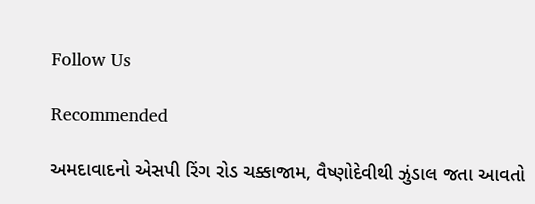Follow Us

Recommended

અમદાવાદનો એસપી રિંગ રોડ ચક્કાજામ, વૈષ્ણોદેવીથી ઝુંડાલ જતા આવતો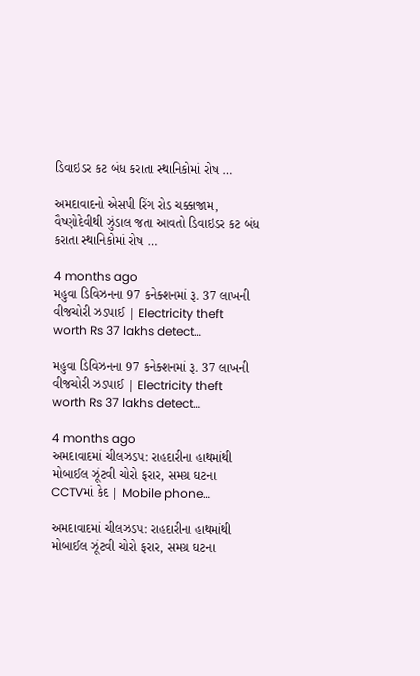ડિવાઇડર કટ બંધ કરાતા સ્થાનિકોમાં રોષ …

અમદાવાદનો એસપી રિંગ રોડ ચક્કાજામ, વૈષ્ણોદેવીથી ઝુંડાલ જતા આવતો ડિવાઇડર કટ બંધ કરાતા સ્થાનિકોમાં રોષ …

4 months ago
મહુવા ડિવિઝનના 97 કનેક્શનમાં રૂ. 37 લાખની વીજચોરી ઝડપાઈ | Electricity theft worth Rs 37 lakhs detect…

મહુવા ડિવિઝનના 97 કનેક્શનમાં રૂ. 37 લાખની વીજચોરી ઝડપાઈ | Electricity theft worth Rs 37 lakhs detect…

4 months ago
અમદાવાદમાં ચીલઝડપ: રાહદારીના હાથમાંથી મોબાઈલ ઝૂંટવી ચોરો ફરાર, સમગ્ર ઘટના CCTVમાં કેદ | Mobile phone…

અમદાવાદમાં ચીલઝડપ: રાહદારીના હાથમાંથી મોબાઈલ ઝૂંટવી ચોરો ફરાર, સમગ્ર ઘટના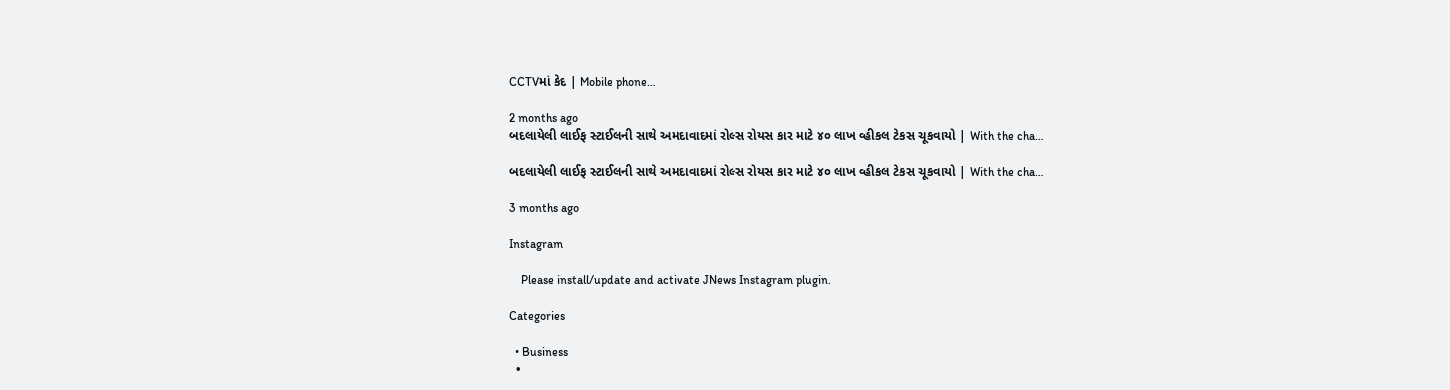CCTVમાં કેદ | Mobile phone…

2 months ago
બદલાયેલી લાઈફ સ્ટાઈલની સાથે અમદાવાદમાં રોલ્સ રોયસ કાર માટે ૪૦ લાખ વ્હીકલ ટેકસ ચૂકવાયો | With the cha…

બદલાયેલી લાઈફ સ્ટાઈલની સાથે અમદાવાદમાં રોલ્સ રોયસ કાર માટે ૪૦ લાખ વ્હીકલ ટેકસ ચૂકવાયો | With the cha…

3 months ago

Instagram

    Please install/update and activate JNews Instagram plugin.

Categories

  • Business
  •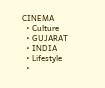CINEMA
  • Culture
  • GUJARAT
  • INDIA
  • Lifestyle
  •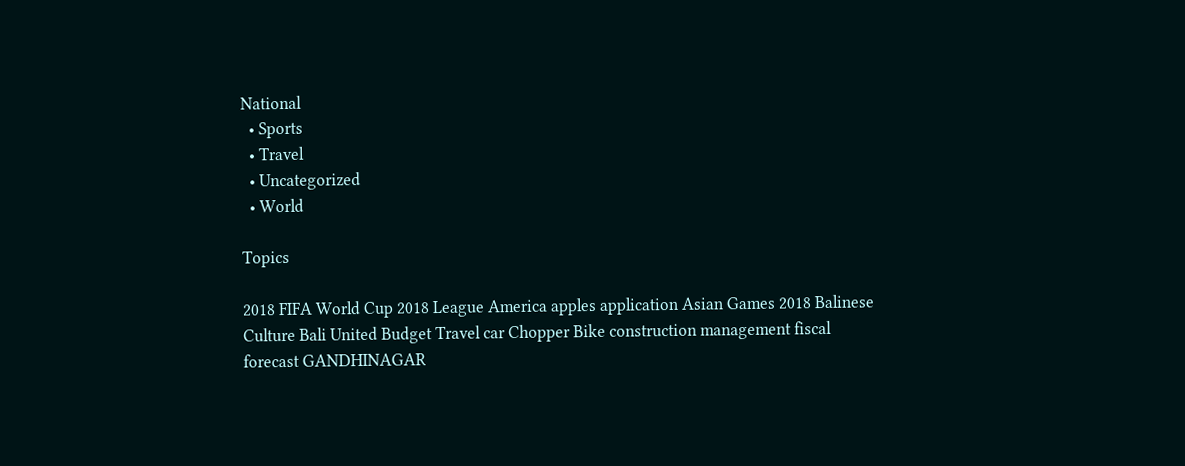National
  • Sports
  • Travel
  • Uncategorized
  • World

Topics

2018 FIFA World Cup 2018 League America apples application Asian Games 2018 Balinese Culture Bali United Budget Travel car Chopper Bike construction management fiscal forecast GANDHINAGAR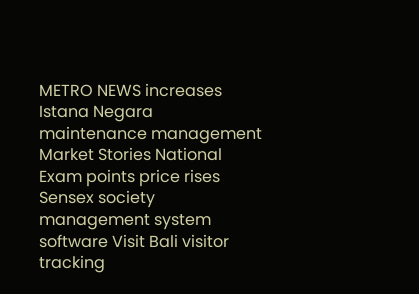METRO NEWS increases Istana Negara maintenance management Market Stories National Exam points price rises Sensex society management system software Visit Bali visitor tracking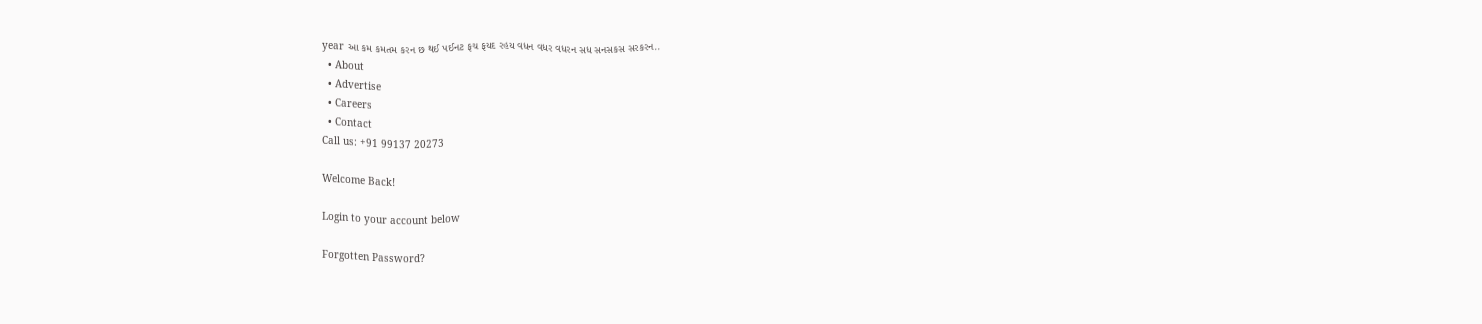year આ કમ કમતમ કરન છ થઈ પઈનટ ફચ ફયદ રહય વધન વધર વધરન સધ સનસકસ સરકરન..
  • About
  • Advertise
  • Careers
  • Contact
Call us: +91 99137 20273

Welcome Back!

Login to your account below

Forgotten Password?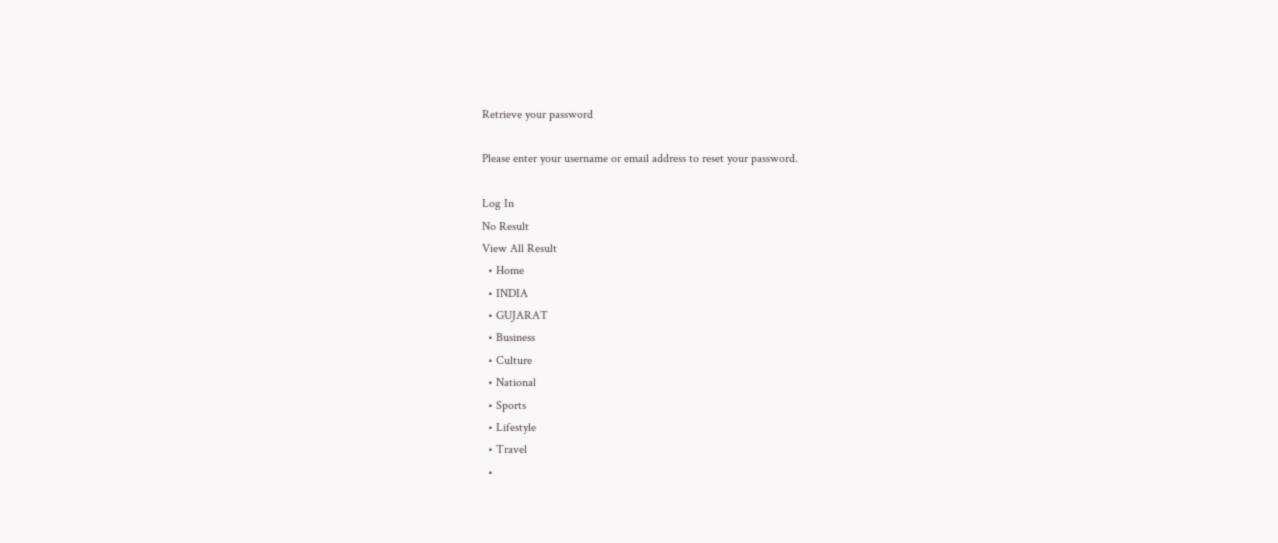Retrieve your password

Please enter your username or email address to reset your password.

Log In
No Result
View All Result
  • Home
  • INDIA
  • GUJARAT
  • Business
  • Culture
  • National
  • Sports
  • Lifestyle
  • Travel
  •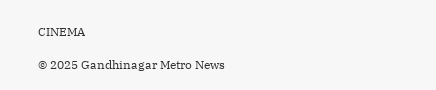CINEMA

© 2025 Gandhinagar Metro News